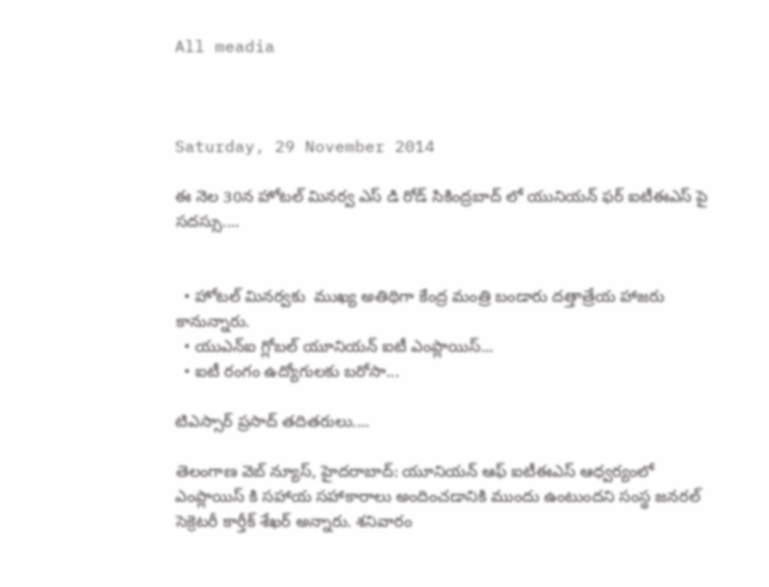All meadia



Saturday, 29 November 2014

ఈ నెల 30న హోటల్ మినర్వ ఎస్ డి రోడ్ సికింద్రబాద్ లో యునియన్ ఫర్ ఐటీఈఎస్ పై సదస్సు....


  • హోటల్ మినర్వకు  ముఖ్య అతిథిగా కేంద్ర మంత్రి బండారు దత్తాత్రేయ హాజరు కానున్నారు.
  • యుఎన్ఐ గ్లోబల్ యూనియన్ ఐటీ ఎంప్లాయిస్...
  • ఐటీ రంగం ఉద్యోగులకు బరోసా...

టిఎస్సార్ ప్రసాద్ తదితరులు....

తెలంగాణ వెబ్ న్యూస్, హైదరాబాద్: యూనియన్ ఆఫ్ ఐటీఈఎస్ ఆధ్వర్యంలో ఎంప్లాయిస్ కి సహాయ సహాకారాలు అందించడానికి ముందు ఉంటుందని సంస్థ జనరల్ సెక్రెటరీ కార్తీక్ శేఖర్ అన్నారు. శనివారం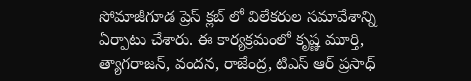సోమాజీగూడ ప్రెస్ క్లబ్ లో విలేకరుల సమావేశాన్ని ఏర్పాటు చేశారు. ఈ కార్యక్రమంలో కృష్ణ మూర్తి, త్యాగరాజన్, వందన, రాజేంద్ర, టిఎస్ ఆర్ ప్రసాధ్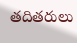తదితరులు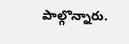పాల్గొన్నారు.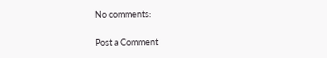No comments:

Post a Comment